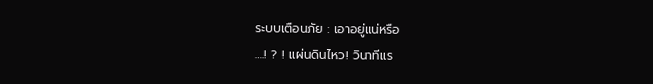ระบบเตือนภัย : เอาอยู่แน่หรือ
….! ? ! แผ่นดินไหว! วินาทีแร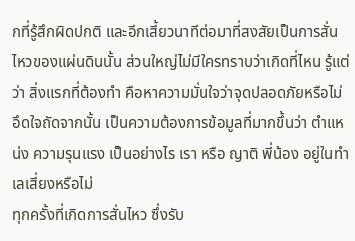กที่รู้สึกผิดปกติ และอีกเสี้ยวนาทีต่อมาที่สงสัยเป็นการสั่นไหวของแผ่นดินนั้น ส่วนใหญ่ไม่มีใครทราบว่าเกิดที่ไหน รู้แต่ว่า สิ่งแรกที่ต้องทำ คือหาความมั่นใจว่าจุดปลอดภัยหรือไม่ อึดใจถัดจากนั้น เป็นความต้องการข้อมูลที่มากขึ้นว่า ตำแหน่ง ความรุนแรง เป็นอย่างไร เรา หรือ ญาติ พี่น้อง อยู่ในทำเลเสี่ยงหรือไม่
ทุกครั้งที่เกิดการสั่นไหว ซึ่งรับ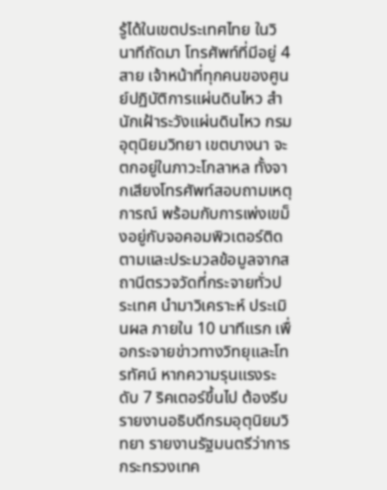รู้ได้ในเขตประเทศไทย ในวินาทีถัดมา โทรศัพท์ที่มีอยู่ 4 สาย เจ้าหน้าที่ทุกคนของศูนย์ปฏิบัติการแผ่นดินไหว สำนักเฝ้าระวังแผ่นดินไหว กรมอุตุนิยมวิทยา เขตบางนา จะตกอยู่ในภาวะโกลาหล ทั้งจากเสียงโทรศัพท์สอบถามเหตุการณ์ พร้อมกับการเพ่งเขม็งอยู่กับจอคอมพิวเตอร์ติดตามและประมวลข้อมูลจากสถานีตรวจวัดที่กระจายทั่วประเทศ นำมาวิเคราะห์ ประเมินผล ภายใน 10 นาทีแรก เพื่อกระจายข่าวทางวิทยุและโทรทัศน์ หากความรุนแรงระดับ 7 ริคเตอร์ขึ้นไป ต้องรีบรายงานอธิบดีกรมอุตุนิยมวิทยา รายงานรัฐมนตรีว่าการกระทรวงเทค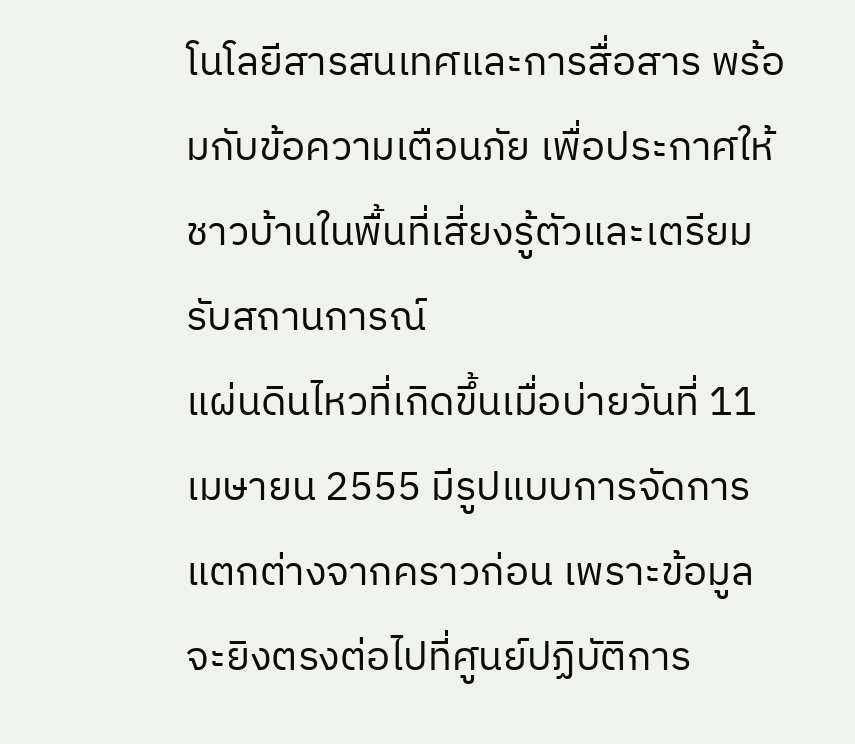โนโลยีสารสนเทศและการสื่อสาร พร้อมกับข้อความเตือนภัย เพื่อประกาศให้ชาวบ้านในพื้นที่เสี่ยงรู้ตัวและเตรียมรับสถานการณ์
แผ่นดินไหวที่เกิดขึ้นเมื่อบ่ายวันที่ 11 เมษายน 2555 มีรูปแบบการจัดการแตกต่างจากคราวก่อน เพราะข้อมูลจะยิงตรงต่อไปที่ศูนย์ปฏิบัติการ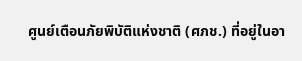ศูนย์เตือนภัยพิบัติแห่งชาติ (ศภช.) ที่อยู่ในอา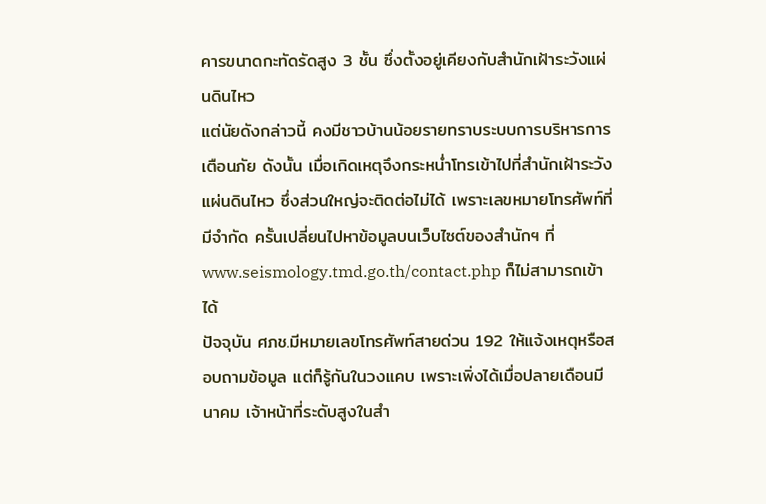คารขนาดกะทัดรัดสูง 3 ชั้น ซึ่งตั้งอยู่เคียงกับสำนักเฝ้าระวังแผ่นดินไหว
แต่นัยดังกล่าวนี้ คงมีชาวบ้านน้อยรายทราบระบบการบริหารการเตือนภัย ดังนั้น เมื่อเกิดเหตุจึงกระหน่ำโทรเข้าไปที่สำนักเฝ้าระวังแผ่นดินไหว ซึ่งส่วนใหญ่จะติดต่อไม่ได้ เพราะเลขหมายโทรศัพท์ที่มีจำกัด ครั้นเปลี่ยนไปหาข้อมูลบนเว็บไซต์ของสำนักฯ ที่ www.seismology.tmd.go.th/contact.php ก็ไม่สามารถเข้าได้
ปัจจุบัน ศภช.มีหมายเลขโทรศัพท์สายด่วน 192 ให้แจ้งเหตุหรือสอบถามข้อมูล แต่ก็รู้กันในวงแคบ เพราะเพิ่งได้เมื่อปลายเดือนมีนาคม เจ้าหน้าที่ระดับสูงในสำ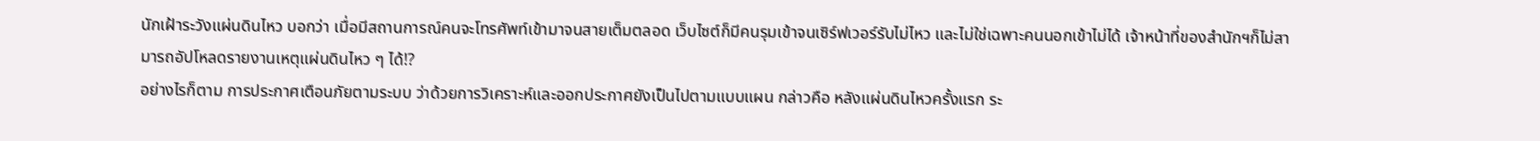นักเฝ้าระวังแผ่นดินไหว บอกว่า เมื่อมีสถานการณ์คนจะโทรศัพท์เข้ามาจนสายเต็มตลอด เว็บไซต์ก็มีคนรุมเข้าจนเซิร์ฟเวอร์รับไม่ไหว และไม่ใช่เฉพาะคนนอกเข้าไม่ได้ เจ้าหน้าที่ของสำนักฯก็ไม่สามารถอัปโหลดรายงานเหตุแผ่นดินไหว ๆ ได้!?
อย่างไรก็ตาม การประกาศเตือนภัยตามระบบ ว่าด้วยการวิเคราะห์และออกประกาศยังเป็นไปตามแบบแผน กล่าวคือ หลังแผ่นดินไหวครั้งแรก ระ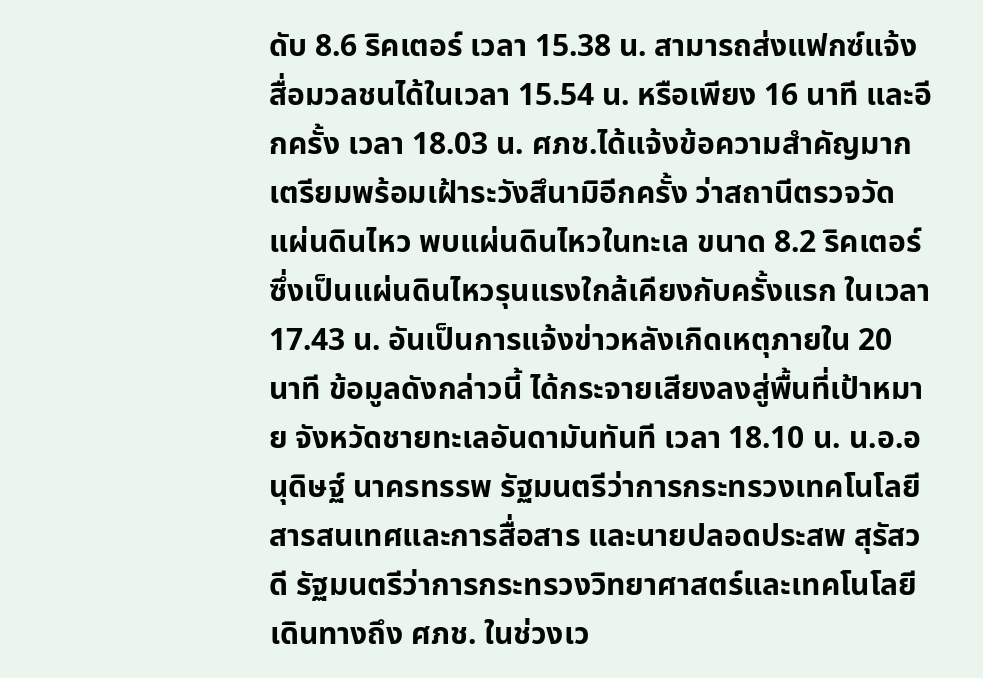ดับ 8.6 ริคเตอร์ เวลา 15.38 น. สามารถส่งแฟกซ์แจ้งสื่อมวลชนได้ในเวลา 15.54 น. หรือเพียง 16 นาที และอีกครั้ง เวลา 18.03 น. ศภช.ได้แจ้งข้อความสำคัญมากเตรียมพร้อมเฝ้าระวังสึนามิอีกครั้ง ว่าสถานีตรวจวัดแผ่นดินไหว พบแผ่นดินไหวในทะเล ขนาด 8.2 ริคเตอร์ ซึ่งเป็นแผ่นดินไหวรุนแรงใกล้เคียงกับครั้งแรก ในเวลา 17.43 น. อันเป็นการแจ้งข่าวหลังเกิดเหตุภายใน 20 นาที ข้อมูลดังกล่าวนี้ ได้กระจายเสียงลงสู่พื้นที่เป้าหมาย จังหวัดชายทะเลอันดามันทันที เวลา 18.10 น. น.อ.อนุดิษฐ์ นาครทรรพ รัฐมนตรีว่าการกระทรวงเทคโนโลยีสารสนเทศและการสื่อสาร และนายปลอดประสพ สุรัสวดี รัฐมนตรีว่าการกระทรวงวิทยาศาสตร์และเทคโนโลยี เดินทางถึง ศภช. ในช่วงเว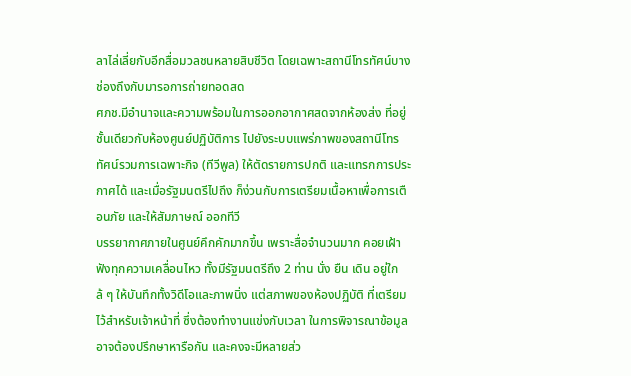ลาไล่เลี่ยกับอีกสื่อมวลชนหลายสิบชีวิต โดยเฉพาะสถานีโทรทัศน์บางช่องถึงกับมารอการถ่ายทอดสด
ศภช.มีอำนาจและความพร้อมในการออกอากาศสดจากห้องส่ง ที่อยู่ชั้นเดียวกับห้องศูนย์ปฏิบัติการ ไปยังระบบแพร่ภาพของสถานีโทรทัศน์รวมการเฉพาะกิจ (ทีวีพูล) ให้ตัดรายการปกติ และแทรกการประกาศได้ และเมื่อรัฐมนตรีไปถึง ก็ง่วนกับการเตรียมเนื้อหาเพื่อการเตือนภัย และให้สัมภาษณ์ ออกทีวี
บรรยากาศภายในศูนย์คึกคักมากขึ้น เพราะสื่อจำนวนมาก คอยเฝ้าฟังทุกความเคลื่อนไหว ทั้งมีรัฐมนตรีถึง 2 ท่าน นั่ง ยืน เดิน อยู่ใกล้ ๆ ให้บันทึกทั้งวิดีโอและภาพนิ่ง แต่สภาพของห้องปฏิบัติ ที่เตรียมไว้สำหรับเจ้าหน้าที่ ซึ่งต้องทำงานแข่งกับเวลา ในการพิจารณาข้อมูล อาจต้องปรึกษาหารือกัน และคงจะมีหลายส่ว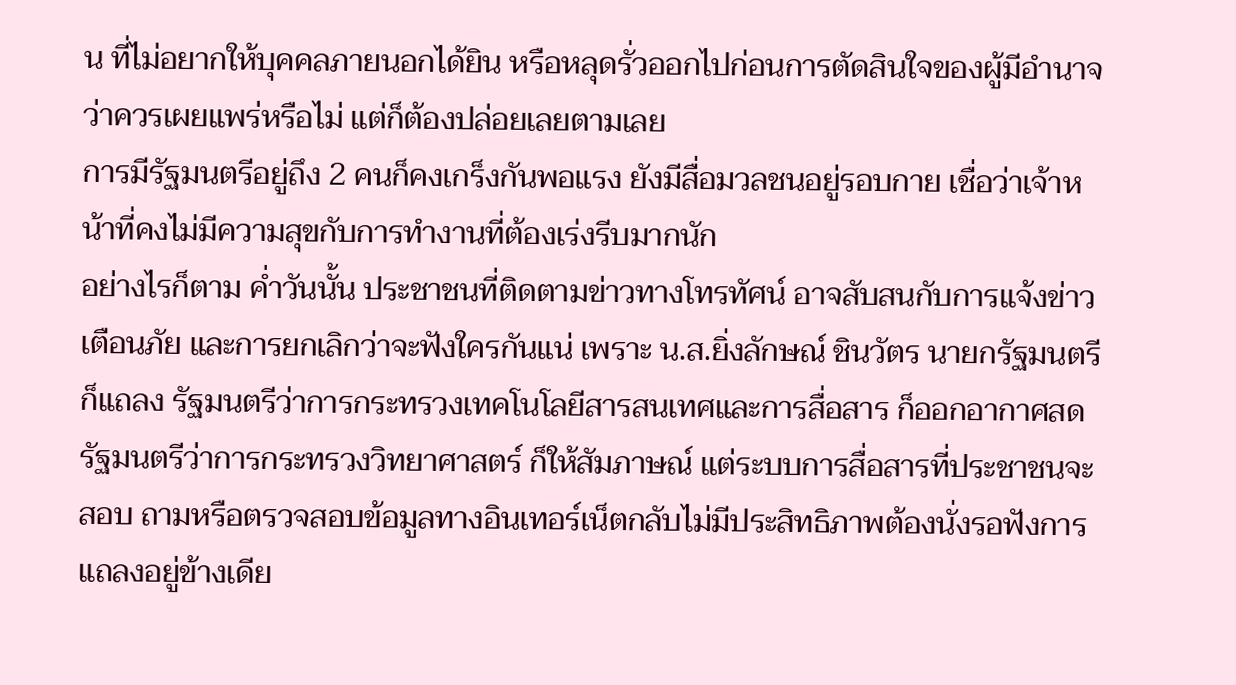น ที่ไม่อยากให้บุคคลภายนอกได้ยิน หรือหลุดรั่วออกไปก่อนการตัดสินใจของผู้มีอำนาจว่าควรเผยแพร่หรือไม่ แต่ก็ต้องปล่อยเลยตามเลย
การมีรัฐมนตรีอยู่ถึง 2 คนก็คงเกร็งกันพอแรง ยังมีสื่อมวลชนอยู่รอบกาย เชื่อว่าเจ้าหน้าที่คงไม่มีความสุขกับการทำงานที่ต้องเร่งรีบมากนัก
อย่างไรก็ตาม ค่ำวันนั้น ประชาชนที่ติดตามข่าวทางโทรทัศน์ อาจสับสนกับการแจ้งข่าวเตือนภัย และการยกเลิกว่าจะฟังใครกันแน่ เพราะ น.ส.ยิ่งลักษณ์ ชินวัตร นายกรัฐมนตรีก็แถลง รัฐมนตรีว่าการกระทรวงเทคโนโลยีสารสนเทศและการสื่อสาร ก็ออกอากาศสด รัฐมนตรีว่าการกระทรวงวิทยาศาสตร์ ก็ให้สัมภาษณ์ แต่ระบบการสื่อสารที่ประชาชนจะสอบ ถามหรือตรวจสอบข้อมูลทางอินเทอร์เน็ตกลับไม่มีประสิทธิภาพต้องนั่งรอฟังการแถลงอยู่ข้างเดีย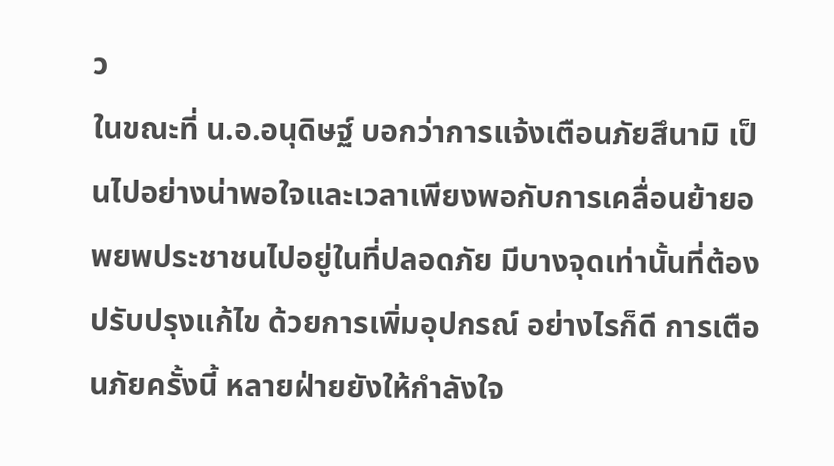ว
ในขณะที่ น.อ.อนุดิษฐ์ บอกว่าการแจ้งเตือนภัยสึนามิ เป็นไปอย่างน่าพอใจและเวลาเพียงพอกับการเคลื่อนย้ายอพยพประชาชนไปอยู่ในที่ปลอดภัย มีบางจุดเท่านั้นที่ต้องปรับปรุงแก้ไข ด้วยการเพิ่มอุปกรณ์ อย่างไรก็ดี การเตือนภัยครั้งนี้ หลายฝ่ายยังให้กำลังใจ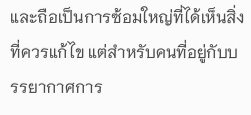และถือเป็นการซ้อมใหญ่ที่ได้เห็นสิ่งที่ควรแก้ไข แต่สำหรับคนที่อยู่กับบรรยากาศการ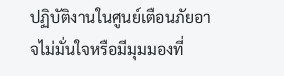ปฏิบัติงานในศูนย์เตือนภัยอาจไม่มั่นใจหรือมีมุมมองที่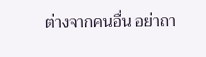ต่างจากคนอื่น อย่าถา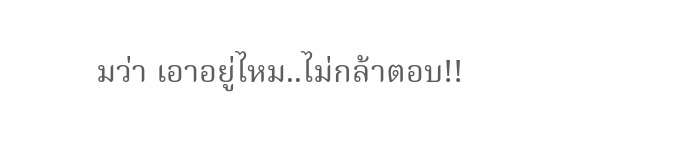มว่า เอาอยู่ไหม..ไม่กล้าตอบ!!